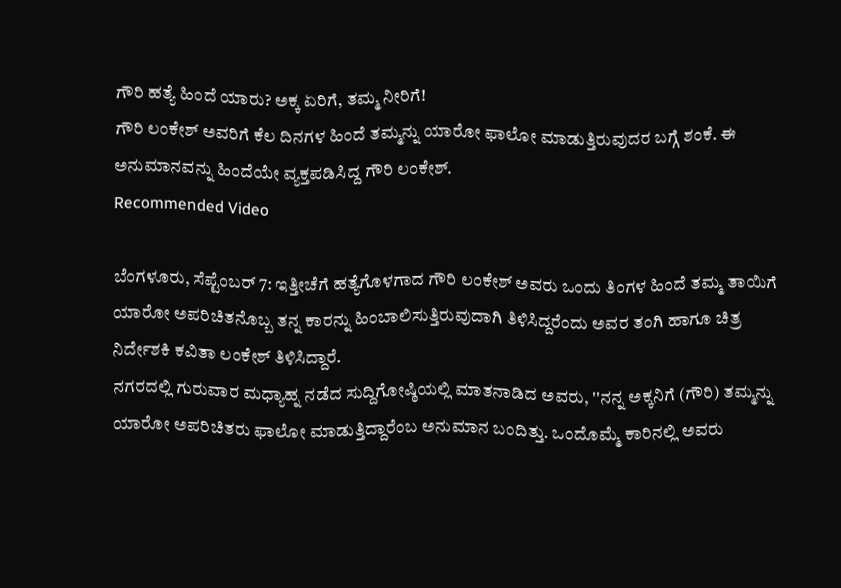ಗೌರಿ ಹತ್ಯೆ ಹಿಂದೆ ಯಾರು? ಅಕ್ಕ ಏರಿಗೆ, ತಮ್ಮ ನೀರಿಗೆ!
ಗೌರಿ ಲಂಕೇಶ್ ಅವರಿಗೆ ಕೆಲ ದಿನಗಳ ಹಿಂದೆ ತಮ್ಮನ್ನು ಯಾರೋ ಫಾಲೋ ಮಾಡುತ್ತಿರುವುದರ ಬಗ್ಗೆ ಶಂಕೆ. ಈ ಅನುಮಾನವನ್ನು ಹಿಂದೆಯೇ ವ್ಯಕ್ತಪಡಿಸಿದ್ದ ಗೌರಿ ಲಂಕೇಶ್.
Recommended Video

ಬೆಂಗಳೂರು, ಸೆಪ್ಟೆಂಬರ್ 7: ಇತ್ತೀಚೆಗೆ ಹತ್ಯೆಗೊಳಗಾದ ಗೌರಿ ಲಂಕೇಶ್ ಅವರು ಒಂದು ತಿಂಗಳ ಹಿಂದೆ ತಮ್ಮ ತಾಯಿಗೆ ಯಾರೋ ಅಪರಿಚಿತನೊಬ್ಬ ತನ್ನ ಕಾರನ್ನು ಹಿಂಬಾಲಿಸುತ್ತಿರುವುದಾಗಿ ತಿಳಿಸಿದ್ದರೆಂದು ಅವರ ತಂಗಿ ಹಾಗೂ ಚಿತ್ರ ನಿರ್ದೇಶಕಿ ಕವಿತಾ ಲಂಕೇಶ್ ತಿಳಿಸಿದ್ದಾರೆ.
ನಗರದಲ್ಲಿ ಗುರುವಾರ ಮಧ್ಯಾಹ್ನ ನಡೆದ ಸುದ್ದಿಗೋಷ್ಠಿಯಲ್ಲಿ ಮಾತನಾಡಿದ ಅವರು, ''ನನ್ನ ಅಕ್ಕನಿಗೆ (ಗೌರಿ) ತಮ್ಮನ್ನು ಯಾರೋ ಅಪರಿಚಿತರು ಫಾಲೋ ಮಾಡುತ್ತಿದ್ದಾರೆಂಬ ಅನುಮಾನ ಬಂದಿತ್ತು. ಒಂದೊಮ್ಮೆ ಕಾರಿನಲ್ಲಿ ಅವರು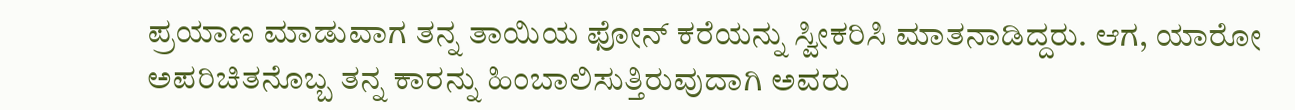ಪ್ರಯಾಣ ಮಾಡುವಾಗ ತನ್ನ ತಾಯಿಯ ಫೋನ್ ಕರೆಯನ್ನು ಸ್ವೀಕರಿಸಿ ಮಾತನಾಡಿದ್ದರು. ಆಗ, ಯಾರೋ ಅಪರಿಚಿತನೊಬ್ಬ ತನ್ನ ಕಾರನ್ನು ಹಿಂಬಾಲಿಸುತ್ತಿರುವುದಾಗಿ ಅವರು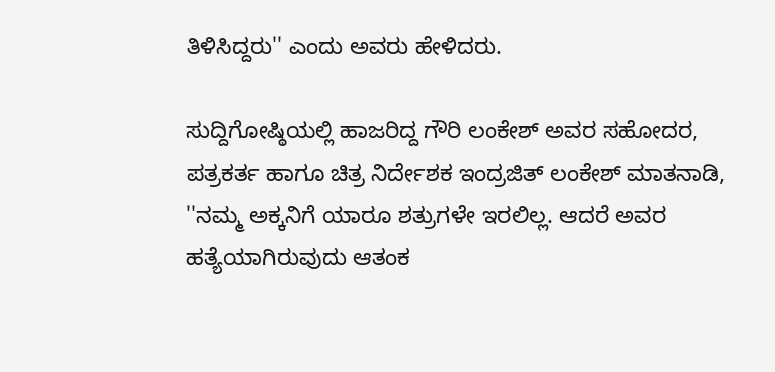ತಿಳಿಸಿದ್ದರು'' ಎಂದು ಅವರು ಹೇಳಿದರು.

ಸುದ್ದಿಗೋಷ್ಠಿಯಲ್ಲಿ ಹಾಜರಿದ್ದ ಗೌರಿ ಲಂಕೇಶ್ ಅವರ ಸಹೋದರ, ಪತ್ರಕರ್ತ ಹಾಗೂ ಚಿತ್ರ ನಿರ್ದೇಶಕ ಇಂದ್ರಜಿತ್ ಲಂಕೇಶ್ ಮಾತನಾಡಿ, ''ನಮ್ಮ ಅಕ್ಕನಿಗೆ ಯಾರೂ ಶತ್ರುಗಳೇ ಇರಲಿಲ್ಲ. ಆದರೆ ಅವರ ಹತ್ಯೆಯಾಗಿರುವುದು ಆತಂಕ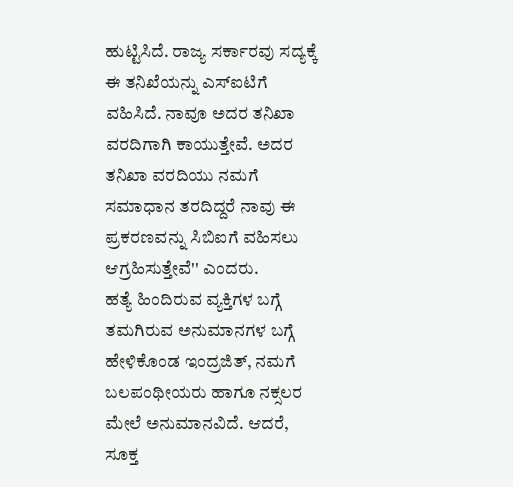ಹುಟ್ಟಿಸಿದೆ. ರಾಜ್ಯ ಸರ್ಕಾರವು ಸದ್ಯಕ್ಕೆ ಈ ತನಿಖೆಯನ್ನು ಎಸ್ಐಟಿಗೆ ವಹಿಸಿದೆ. ನಾವೂ ಅದರ ತನಿಖಾ ವರದಿಗಾಗಿ ಕಾಯುತ್ತೇವೆ. ಅದರ ತನಿಖಾ ವರದಿಯು ನಮಗೆ ಸಮಾಧಾನ ತರದಿದ್ದರೆ ನಾವು ಈ ಪ್ರಕರಣವನ್ನು ಸಿಬಿಐಗೆ ವಹಿಸಲು ಆಗ್ರಹಿಸುತ್ತೇವೆ'' ಎಂದರು.
ಹತ್ಯೆ ಹಿಂದಿರುವ ವ್ಯಕ್ತಿಗಳ ಬಗ್ಗೆ ತಮಗಿರುವ ಅನುಮಾನಗಳ ಬಗ್ಗೆ ಹೇಳಿಕೊಂಡ ಇಂದ್ರಜಿತ್, ನಮಗೆ ಬಲಪಂಥೀಯರು ಹಾಗೂ ನಕ್ಸಲರ ಮೇಲೆ ಅನುಮಾನವಿದೆ. ಆದರೆ, ಸೂಕ್ತ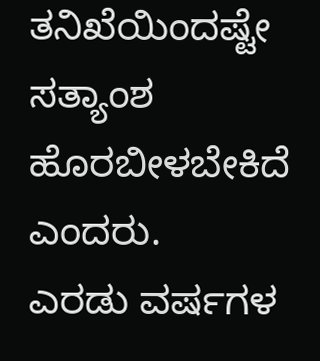ತನಿಖೆಯಿಂದಷ್ಟೇ ಸತ್ಯಾಂಶ ಹೊರಬೀಳಬೇಕಿದೆ ಎಂದರು.
ಎರಡು ವರ್ಷಗಳ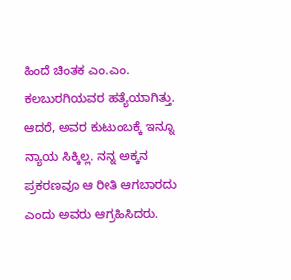ಹಿಂದೆ ಚಿಂತಕ ಎಂ.ಎಂ. ಕಲಬುರಗಿಯವರ ಹತ್ಯೆಯಾಗಿತ್ತು. ಆದರೆ, ಅವರ ಕುಟುಂಬಕ್ಕೆ ಇನ್ನೂ ನ್ಯಾಯ ಸಿಕ್ಕಿಲ್ಲ. ನನ್ನ ಅಕ್ಕನ ಪ್ರಕರಣವೂ ಆ ರೀತಿ ಆಗಬಾರದು ಎಂದು ಅವರು ಆಗ್ರಹಿಸಿದರು.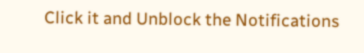Click it and Unblock the Notifications